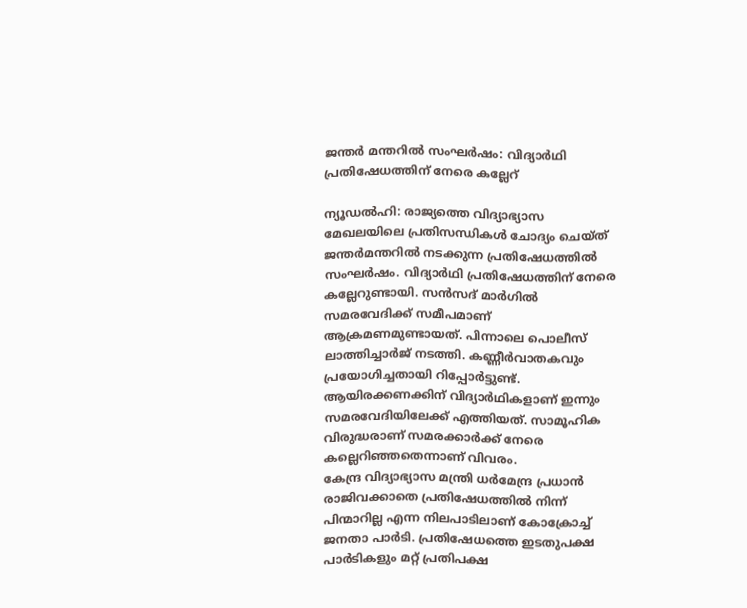ജന്തർ മന്തറിൽ സംഘർഷം: വിദ്യാർഥി പ്രതിഷേധത്തിന് നേരെ കല്ലേറ്

ന്യൂഡൽഹി: രാജ്യത്തെ വിദ്യാഭ്യാസ മേഖലയിലെ പ്രതിസന്ധികൾ ചോദ്യം ചെയ്ത് ജന്തർമന്തറിൽ നടക്കുന്ന പ്രതിഷേധത്തിൽ സംഘർഷം. വിദ്യാർഥി പ്രതിഷേധത്തിന് നേരെ കല്ലേറുണ്ടായി. സൻസദ് മാർഗിൽ സമരവേദിക്ക് സമീപമാണ് ആക്രമണമുണ്ടായത്. പിന്നാലെ പൊലീസ് ലാത്തിച്ചാർജ് നടത്തി. കണ്ണീർവാതകവും പ്രയോഗിച്ചതായി റിപ്പോർട്ടുണ്ട്. ആയിരക്കണക്കിന് വിദ്യാർഥികളാണ് ഇന്നും സമരവേദിയിലേക്ക് എത്തിയത്. സാമൂഹിക വിരുദ്ധരാണ് സമരക്കാർക്ക് നേരെ കല്ലെറിഞ്ഞതെന്നാണ് വിവരം.
കേന്ദ്ര വിദ്യാഭ്യാസ മന്ത്രി ധർമേന്ദ്ര പ്രധാൻ രാജിവക്കാതെ പ്രതിഷേധത്തിൽ നിന്ന് പിന്മാറില്ല എന്ന നിലപാടിലാണ് കോക്രോച്ച് ജനതാ പാർടി. പ്രതിഷേധത്തെ ഇടതുപക്ഷ പാർടികളും മറ്റ് പ്രതിപക്ഷ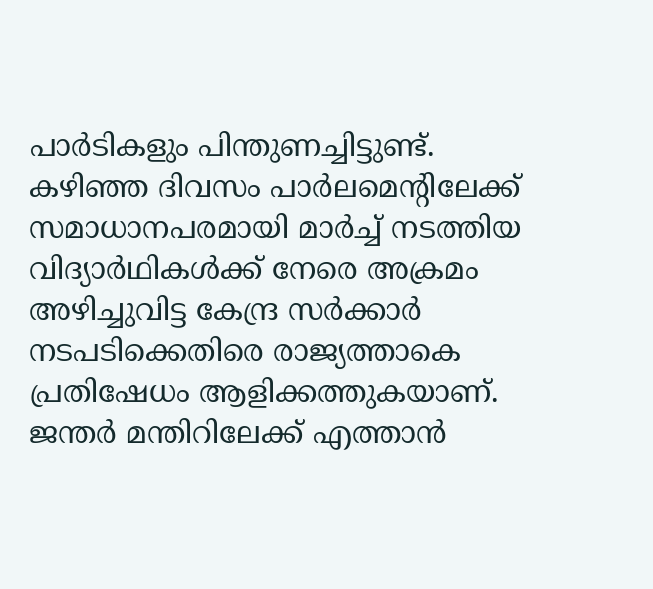പാർടികളും പിന്തുണച്ചിട്ടുണ്ട്. കഴിഞ്ഞ ദിവസം പാർലമെന്റിലേക്ക് സമാധാനപരമായി മാർച്ച് നടത്തിയ വിദ്യാർഥികൾക്ക് നേരെ അക്രമം അഴിച്ചുവിട്ട കേന്ദ്ര സർക്കാർ നടപടിക്കെതിരെ രാജ്യത്താകെ പ്രതിഷേധം ആളിക്കത്തുകയാണ്.
ജന്തർ മന്തിറിലേക്ക് എത്താൻ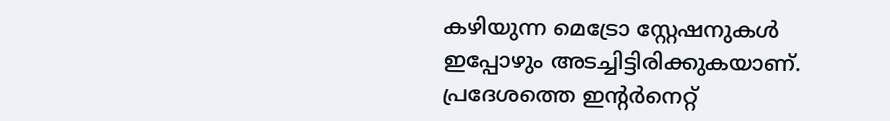കഴിയുന്ന മെട്രോ സ്റ്റേഷനുകൾ ഇപ്പോഴും അടച്ചിട്ടിരിക്കുകയാണ്. പ്രദേശത്തെ ഇന്റർനെറ്റ്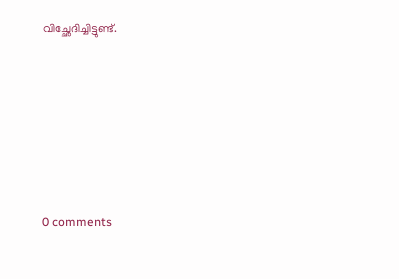വിച്ഛേദിച്ചിട്ടുണ്ട്.









0 comments